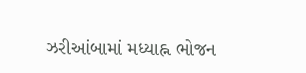ઝરીઆંબામાં મધ્યાહ્ન ભોજન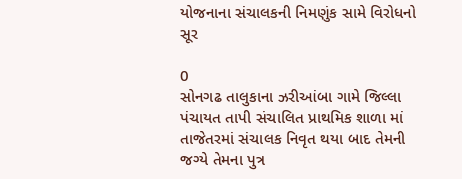યોજનાના સંચાલકની નિમણુંક સામે વિરોધનો સૂર

0
સોનગઢ તાલુકાના ઝરીઆંબા ગામે જિલ્લા પંચાયત તાપી સંચાલિત પ્રાથમિક શાળા માં તાજેતરમાં સંચાલક નિવૃત થયા બાદ તેમની જગ્યે તેમના પુત્ર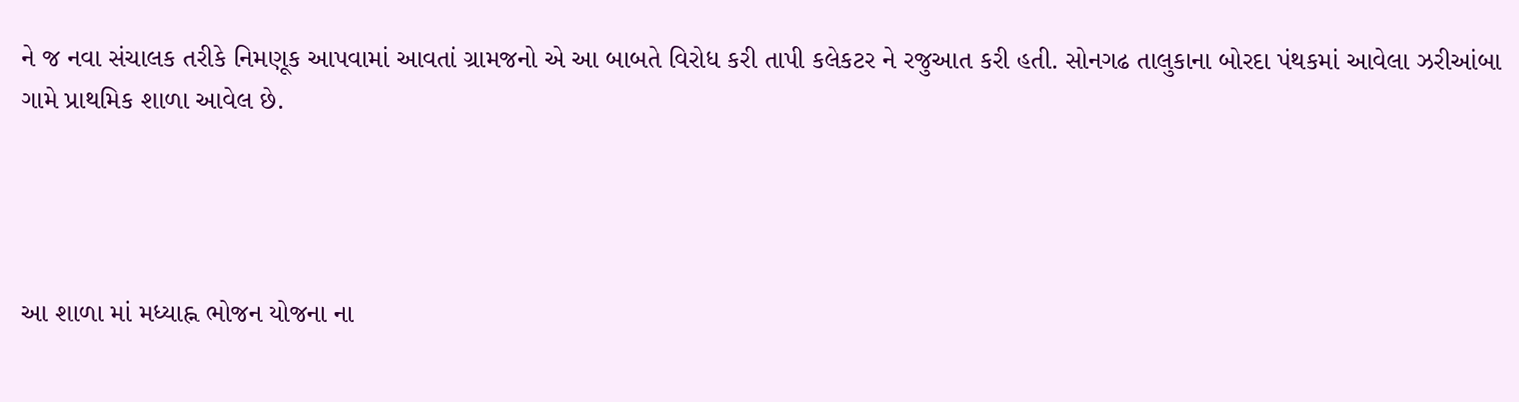ને જ નવા સંચાલક તરીકે નિમણૂક આપવામાં આવતાં ગ્રામજનો એ આ બાબતે વિરોધ કરી તાપી કલેકટર ને રજુઆત કરી હતી. સોનગઢ તાલુકાના બોરદા પંથકમાં આવેલા ઝરીઆંબા ગામે પ્રાથમિક શાળા આવેલ છે.




આ શાળા માં મધ્યાહ્ન ભોજન યોજના ના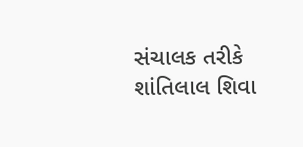સંચાલક તરીકે શાંતિલાલ શિવા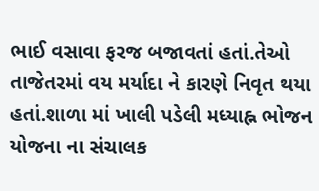ભાઈ વસાવા ફરજ બજાવતાં હતાં.તેઓ તાજેતરમાં વય મર્યાદા ને કારણે નિવૃત થયા હતાં.શાળા માં ખાલી પડેલી મધ્યાહ્ન ભોજન યોજના ના સંચાલક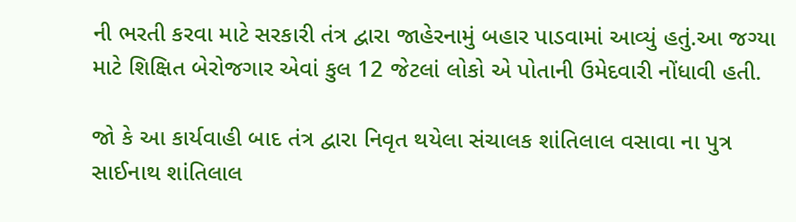ની ભરતી કરવા માટે સરકારી તંત્ર દ્વારા જાહેરનામું બહાર પાડવામાં આવ્યું હતું.આ જગ્યા માટે શિક્ષિત બેરોજગાર એવાં કુલ 12 જેટલાં લોકો એ પોતાની ઉમેદવારી નોંધાવી હતી.

જો કે આ કાર્યવાહી બાદ તંત્ર દ્વારા નિવૃત થયેલા સંચાલક શાંતિલાલ વસાવા ના પુત્ર સાઈનાથ શાંતિલાલ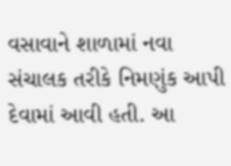વસાવાને શાળામાં નવા સંચાલક તરીકે નિમણુંક આપી દેવામાં આવી હતી. આ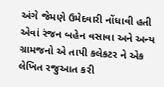અંગે જેમણે ઉમેદવારી નોંધાવી હતી એવાં રંજન બહેન વસાવા અને અન્ય ગ્રામજનો એ તાપી કલેકટર ને એક લેખિત રજુઆત કરી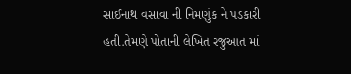સાઈનાથ વસાવા ની નિમણુંક ને પડકારી હતી.તેમણે પોતાની લેખિત રજુઆત માં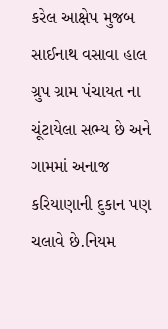કરેલ આક્ષેપ મુજબ સાઈનાથ વસાવા હાલ ગ્રુપ ગ્રામ પંચાયત ના ચૂંટાયેલા સભ્ય છે અને ગામમાં અનાજ કરિયાણાની દુકાન પણ ચલાવે છે.નિયમ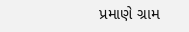પ્રમાણે ગ્રામ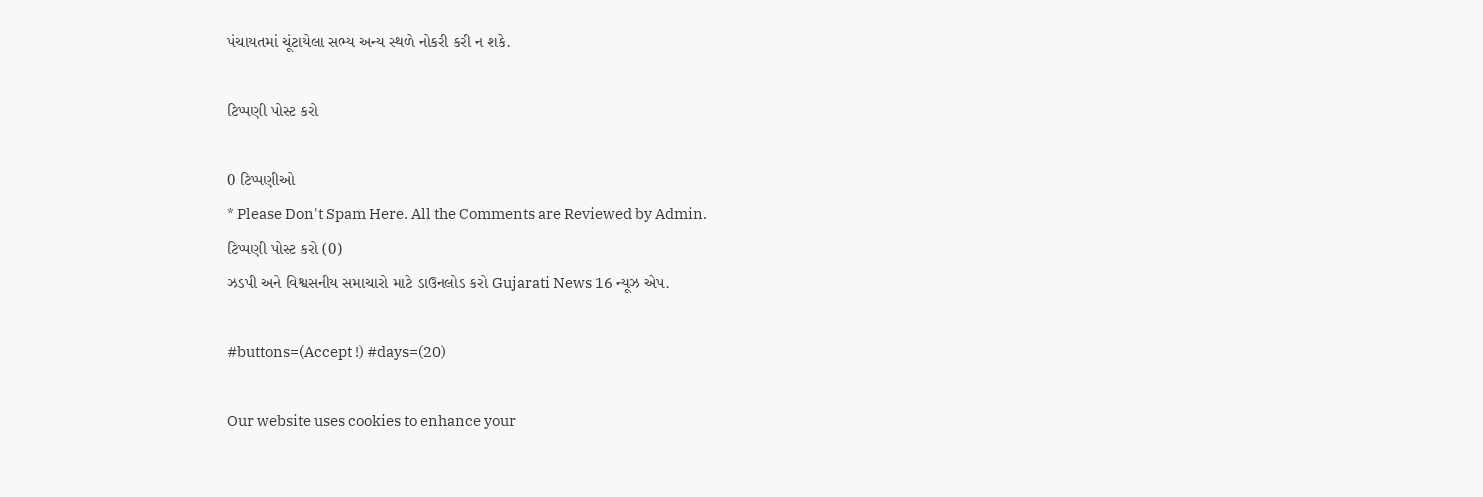પંચાયતમાં ચૂંટાયેલા સભ્ય અન્ય સ્થળે નોકરી કરી ન શકે.

ટિપ્પણી પોસ્ટ કરો

0 ટિપ્પણીઓ
* Please Don't Spam Here. All the Comments are Reviewed by Admin.
ટિપ્પણી પોસ્ટ કરો (0)
ઝડપી અને વિશ્વસનીય સમાચારો માટે ડાઉનલોડ કરો Gujarati News 16 ન્યૂઝ એપ.

#buttons=(Accept !) #days=(20)

Our website uses cookies to enhance your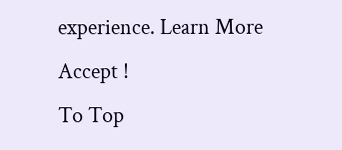experience. Learn More
Accept !
To Top